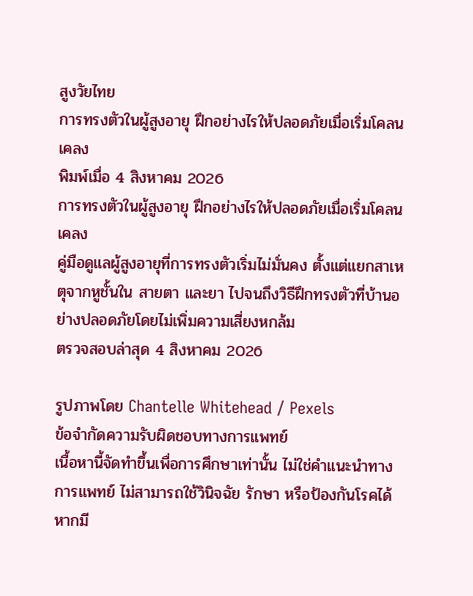สูงวัยไทย
การทรงตัวในผู้สูงอายุ ฝึกอย่างไรให้ปลอดภัยเมื่อเริ่มโคลนเคลง
พิมพ์เมื่อ 4 สิงหาคม 2026
การทรงตัวในผู้สูงอายุ ฝึกอย่างไรให้ปลอดภัยเมื่อเริ่มโคลนเคลง
คู่มือดูแลผู้สูงอายุที่การทรงตัวเริ่มไม่มั่นคง ตั้งแต่แยกสาเหตุจากหูชั้นใน สายตา และยา ไปจนถึงวิธีฝึกทรงตัวที่บ้านอย่างปลอดภัยโดยไม่เพิ่มความเสี่ยงหกล้ม
ตรวจสอบล่าสุด 4 สิงหาคม 2026

รูปภาพโดย Chantelle Whitehead / Pexels
ข้อจำกัดความรับผิดชอบทางการแพทย์
เนื้อหานี้จัดทำขึ้นเพื่อการศึกษาเท่านั้น ไม่ใช่คำแนะนำทางการแพทย์ ไม่สามารถใช้วินิจฉัย รักษา หรือป้องกันโรคได้ หากมี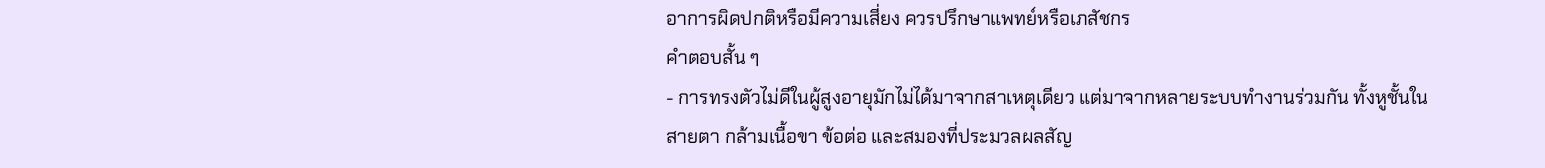อาการผิดปกติหรือมีความเสี่ยง ควรปรึกษาแพทย์หรือเภสัชกร
คำตอบสั้น ๆ
- การทรงตัวไม่ดีในผู้สูงอายุมักไม่ได้มาจากสาเหตุเดียว แต่มาจากหลายระบบทำงานร่วมกัน ทั้งหูชั้นใน สายตา กล้ามเนื้อขา ข้อต่อ และสมองที่ประมวลผลสัญ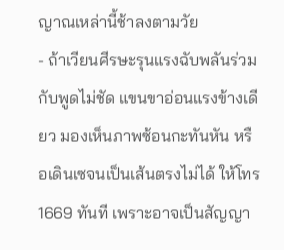ญาณเหล่านี้ช้าลงตามวัย
- ถ้าเวียนศีรษะรุนแรงฉับพลันร่วมกับพูดไม่ชัด แขนขาอ่อนแรงข้างเดียว มองเห็นภาพซ้อนกะทันหัน หรือเดินเซจนเป็นเส้นตรงไม่ได้ ให้โทร 1669 ทันที เพราะอาจเป็นสัญญา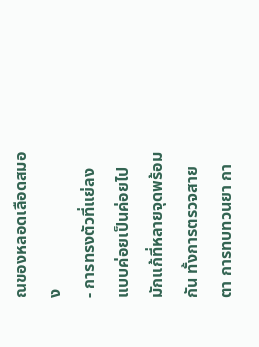ณของหลอดเลือดสมอง
- การทรงตัวที่แย่ลงแบบค่อยเป็นค่อยไปมักแก้ที่หลายจุดพร้อมกัน ทั้งการตรวจสายตา การทบทวนยา กา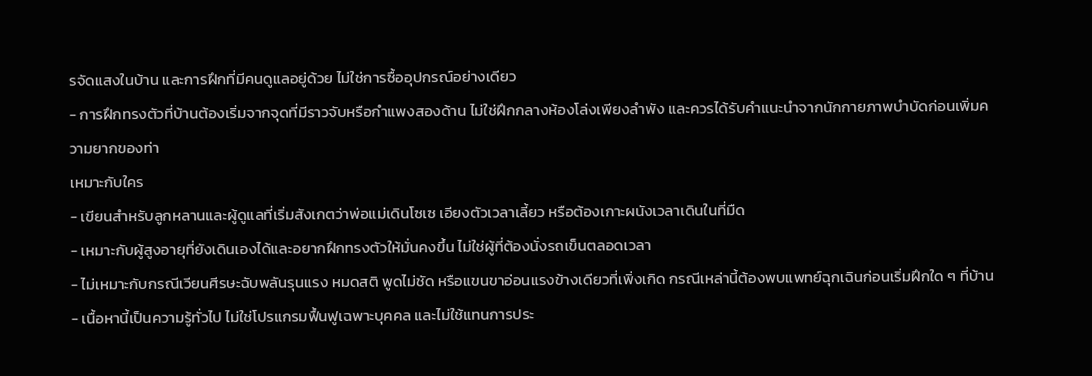รจัดแสงในบ้าน และการฝึกที่มีคนดูแลอยู่ด้วย ไม่ใช่การซื้ออุปกรณ์อย่างเดียว
- การฝึกทรงตัวที่บ้านต้องเริ่มจากจุดที่มีราวจับหรือกำแพงสองด้าน ไม่ใช่ฝึกกลางห้องโล่งเพียงลำพัง และควรได้รับคำแนะนำจากนักกายภาพบำบัดก่อนเพิ่มความยากของท่า
เหมาะกับใคร
- เขียนสำหรับลูกหลานและผู้ดูแลที่เริ่มสังเกตว่าพ่อแม่เดินโซเซ เอียงตัวเวลาเลี้ยว หรือต้องเกาะผนังเวลาเดินในที่มืด
- เหมาะกับผู้สูงอายุที่ยังเดินเองได้และอยากฝึกทรงตัวให้มั่นคงขึ้น ไม่ใช่ผู้ที่ต้องนั่งรถเข็นตลอดเวลา
- ไม่เหมาะกับกรณีเวียนศีรษะฉับพลันรุนแรง หมดสติ พูดไม่ชัด หรือแขนขาอ่อนแรงข้างเดียวที่เพิ่งเกิด กรณีเหล่านี้ต้องพบแพทย์ฉุกเฉินก่อนเริ่มฝึกใด ๆ ที่บ้าน
- เนื้อหานี้เป็นความรู้ทั่วไป ไม่ใช่โปรแกรมฟื้นฟูเฉพาะบุคคล และไม่ใช้แทนการประ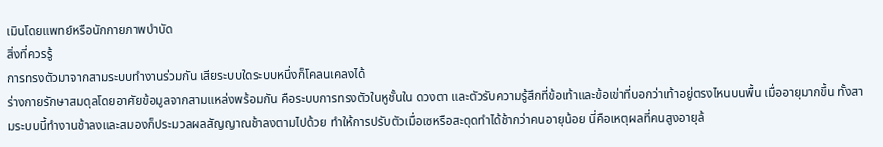เมินโดยแพทย์หรือนักกายภาพบำบัด
สิ่งที่ควรรู้
การทรงตัวมาจากสามระบบทำงานร่วมกัน เสียระบบใดระบบหนึ่งก็โคลนเคลงได้
ร่างกายรักษาสมดุลโดยอาศัยข้อมูลจากสามแหล่งพร้อมกัน คือระบบการทรงตัวในหูชั้นใน ดวงตา และตัวรับความรู้สึกที่ข้อเท้าและข้อเข่าที่บอกว่าเท้าอยู่ตรงไหนบนพื้น เมื่ออายุมากขึ้น ทั้งสามระบบนี้ทำงานช้าลงและสมองก็ประมวลผลสัญญาณช้าลงตามไปด้วย ทำให้การปรับตัวเมื่อเซหรือสะดุดทำได้ช้ากว่าคนอายุน้อย นี่คือเหตุผลที่คนสูงอายุล้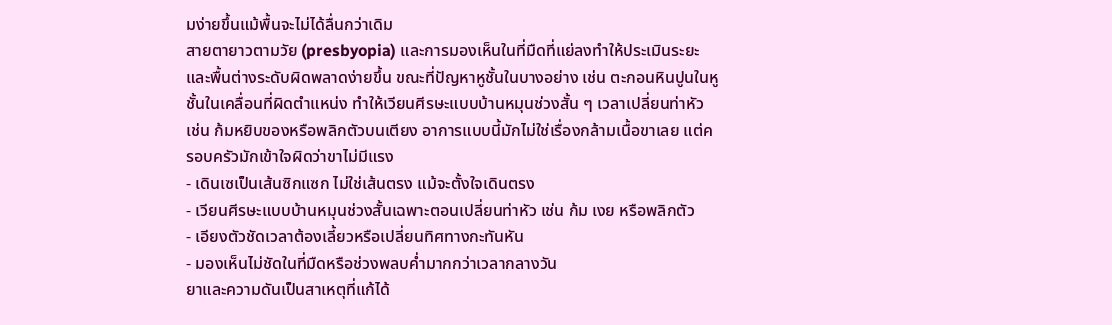มง่ายขึ้นแม้พื้นจะไม่ได้ลื่นกว่าเดิม
สายตายาวตามวัย (presbyopia) และการมองเห็นในที่มืดที่แย่ลงทำให้ประเมินระยะและพื้นต่างระดับผิดพลาดง่ายขึ้น ขณะที่ปัญหาหูชั้นในบางอย่าง เช่น ตะกอนหินปูนในหูชั้นในเคลื่อนที่ผิดตำแหน่ง ทำให้เวียนศีรษะแบบบ้านหมุนช่วงสั้น ๆ เวลาเปลี่ยนท่าหัว เช่น ก้มหยิบของหรือพลิกตัวบนเตียง อาการแบบนี้มักไม่ใช่เรื่องกล้ามเนื้อขาเลย แต่ครอบครัวมักเข้าใจผิดว่าขาไม่มีแรง
- เดินเซเป็นเส้นซิกแซก ไม่ใช่เส้นตรง แม้จะตั้งใจเดินตรง
- เวียนศีรษะแบบบ้านหมุนช่วงสั้นเฉพาะตอนเปลี่ยนท่าหัว เช่น ก้ม เงย หรือพลิกตัว
- เอียงตัวชัดเวลาต้องเลี้ยวหรือเปลี่ยนทิศทางกะทันหัน
- มองเห็นไม่ชัดในที่มืดหรือช่วงพลบค่ำมากกว่าเวลากลางวัน
ยาและความดันเป็นสาเหตุที่แก้ได้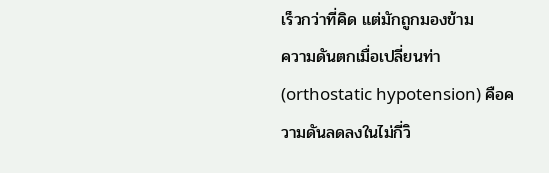เร็วกว่าที่คิด แต่มักถูกมองข้าม
ความดันตกเมื่อเปลี่ยนท่า (orthostatic hypotension) คือความดันลดลงในไม่กี่วิ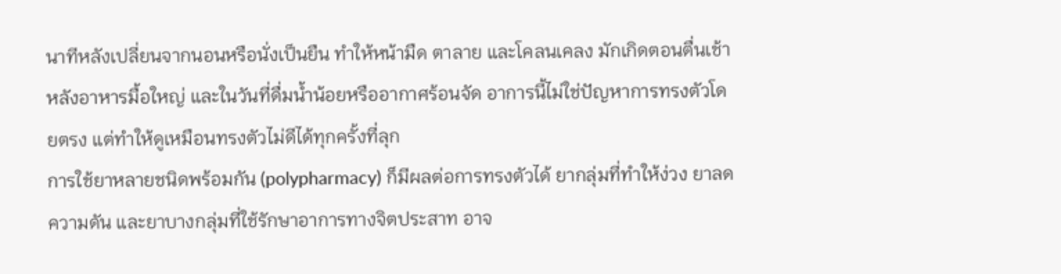นาทีหลังเปลี่ยนจากนอนหรือนั่งเป็นยืน ทำให้หน้ามืด ตาลาย และโคลนเคลง มักเกิดตอนตื่นเช้า หลังอาหารมื้อใหญ่ และในวันที่ดื่มน้ำน้อยหรืออากาศร้อนจัด อาการนี้ไม่ใช่ปัญหาการทรงตัวโดยตรง แต่ทำให้ดูเหมือนทรงตัวไม่ดีได้ทุกครั้งที่ลุก
การใช้ยาหลายชนิดพร้อมกัน (polypharmacy) ก็มีผลต่อการทรงตัวได้ ยากลุ่มที่ทำให้ง่วง ยาลดความดัน และยาบางกลุ่มที่ใช้รักษาอาการทางจิตประสาท อาจ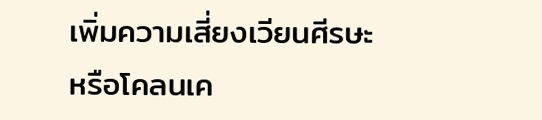เพิ่มความเสี่ยงเวียนศีรษะหรือโคลนเค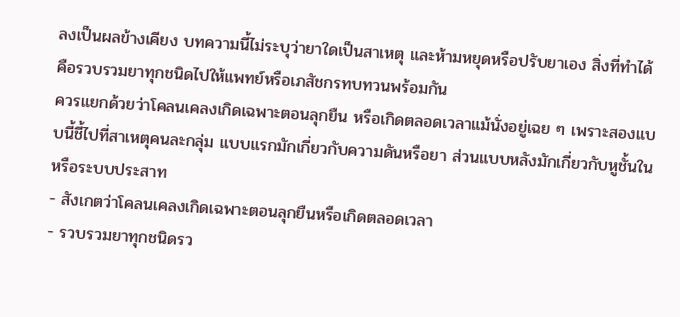ลงเป็นผลข้างเคียง บทความนี้ไม่ระบุว่ายาใดเป็นสาเหตุ และห้ามหยุดหรือปรับยาเอง สิ่งที่ทำได้คือรวบรวมยาทุกชนิดไปให้แพทย์หรือเภสัชกรทบทวนพร้อมกัน
ควรแยกด้วยว่าโคลนเคลงเกิดเฉพาะตอนลุกยืน หรือเกิดตลอดเวลาแม้นั่งอยู่เฉย ๆ เพราะสองแบบนี้ชี้ไปที่สาเหตุคนละกลุ่ม แบบแรกมักเกี่ยวกับความดันหรือยา ส่วนแบบหลังมักเกี่ยวกับหูชั้นในหรือระบบประสาท
- สังเกตว่าโคลนเคลงเกิดเฉพาะตอนลุกยืนหรือเกิดตลอดเวลา
- รวบรวมยาทุกชนิดรว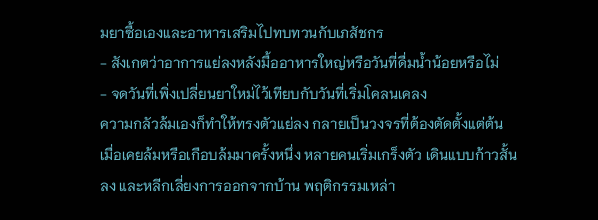มยาซื้อเองและอาหารเสริมไปทบทวนกับเภสัชกร
- สังเกตว่าอาการแย่ลงหลังมื้ออาหารใหญ่หรือวันที่ดื่มน้ำน้อยหรือไม่
- จดวันที่เพิ่งเปลี่ยนยาใหม่ไว้เทียบกับวันที่เริ่มโคลนเคลง
ความกลัวล้มเองก็ทำให้ทรงตัวแย่ลง กลายเป็นวงจรที่ต้องตัดตั้งแต่ต้น
เมื่อเคยล้มหรือเกือบล้มมาครั้งหนึ่ง หลายคนเริ่มเกร็งตัว เดินแบบก้าวสั้นลง และหลีกเลี่ยงการออกจากบ้าน พฤติกรรมเหล่า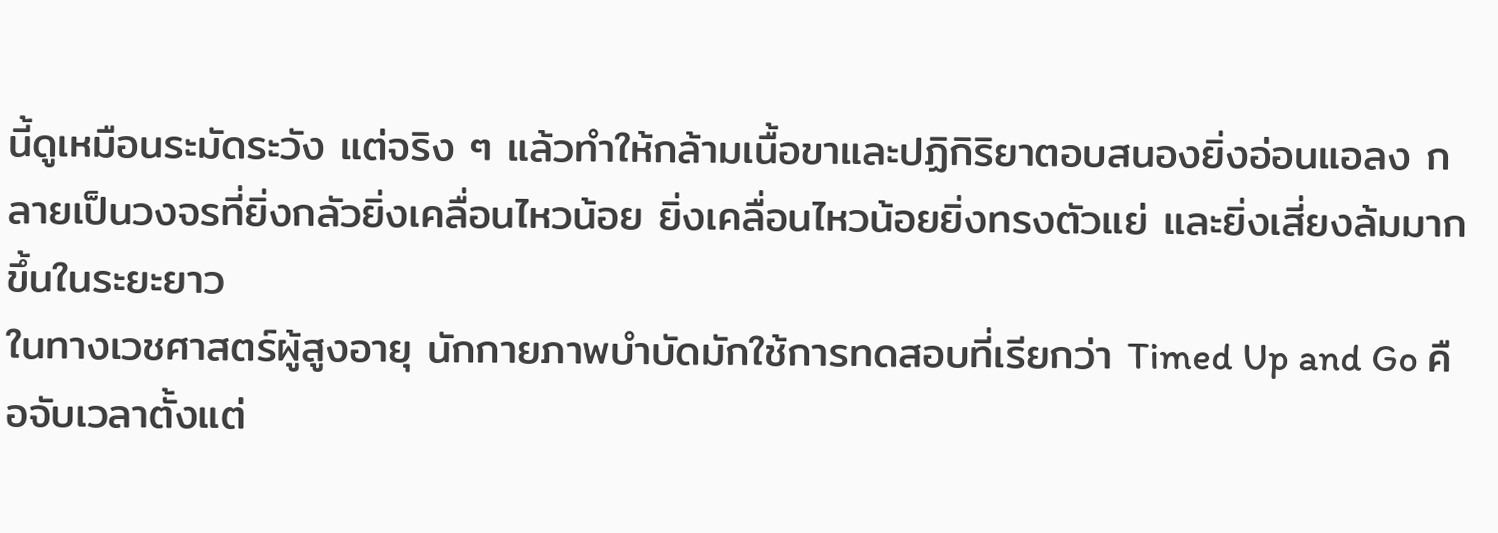นี้ดูเหมือนระมัดระวัง แต่จริง ๆ แล้วทำให้กล้ามเนื้อขาและปฏิกิริยาตอบสนองยิ่งอ่อนแอลง กลายเป็นวงจรที่ยิ่งกลัวยิ่งเคลื่อนไหวน้อย ยิ่งเคลื่อนไหวน้อยยิ่งทรงตัวแย่ และยิ่งเสี่ยงล้มมากขึ้นในระยะยาว
ในทางเวชศาสตร์ผู้สูงอายุ นักกายภาพบำบัดมักใช้การทดสอบที่เรียกว่า Timed Up and Go คือจับเวลาตั้งแต่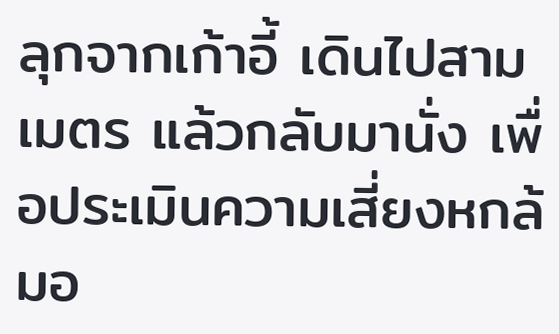ลุกจากเก้าอี้ เดินไปสามเมตร แล้วกลับมานั่ง เพื่อประเมินความเสี่ยงหกล้มอ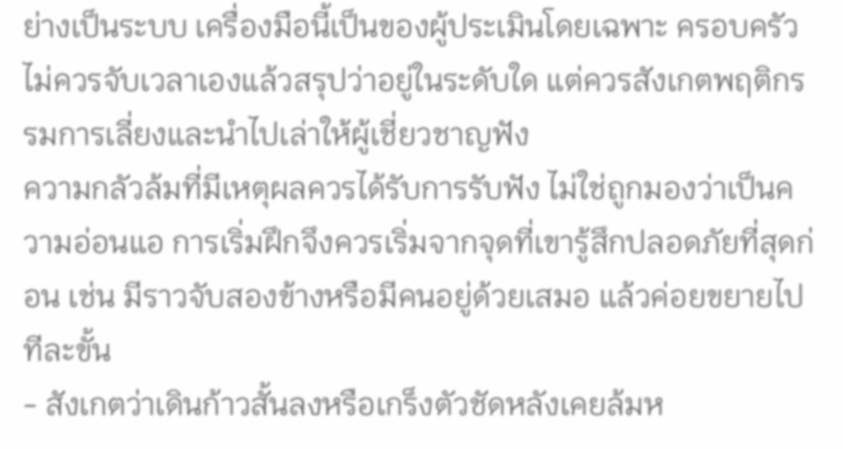ย่างเป็นระบบ เครื่องมือนี้เป็นของผู้ประเมินโดยเฉพาะ ครอบครัวไม่ควรจับเวลาเองแล้วสรุปว่าอยู่ในระดับใด แต่ควรสังเกตพฤติกรรมการเลี่ยงและนำไปเล่าให้ผู้เชี่ยวชาญฟัง
ความกลัวล้มที่มีเหตุผลควรได้รับการรับฟัง ไม่ใช่ถูกมองว่าเป็นความอ่อนแอ การเริ่มฝึกจึงควรเริ่มจากจุดที่เขารู้สึกปลอดภัยที่สุดก่อน เช่น มีราวจับสองข้างหรือมีคนอยู่ด้วยเสมอ แล้วค่อยขยายไปทีละขั้น
- สังเกตว่าเดินก้าวสั้นลงหรือเกร็งตัวชัดหลังเคยล้มห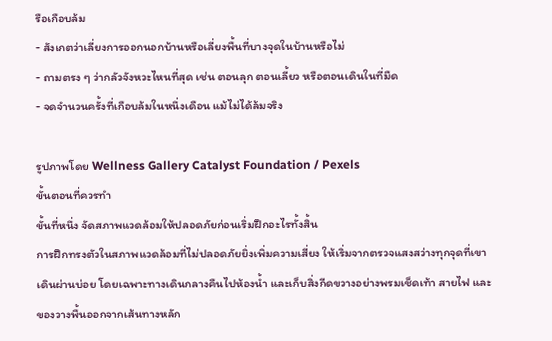รือเกือบล้ม
- สังเกตว่าเลี่ยงการออกนอกบ้านหรือเลี่ยงพื้นที่บางจุดในบ้านหรือไม่
- ถามตรง ๆ ว่ากลัวจังหวะไหนที่สุด เช่น ตอนลุก ตอนเลี้ยว หรือตอนเดินในที่มืด
- จดจำนวนครั้งที่เกือบล้มในหนึ่งเดือน แม้ไม่ได้ล้มจริง

รูปภาพโดย Wellness Gallery Catalyst Foundation / Pexels
ขั้นตอนที่ควรทำ
ขั้นที่หนึ่ง จัดสภาพแวดล้อมให้ปลอดภัยก่อนเริ่มฝึกอะไรทั้งสิ้น
การฝึกทรงตัวในสภาพแวดล้อมที่ไม่ปลอดภัยยิ่งเพิ่มความเสี่ยง ให้เริ่มจากตรวจแสงสว่างทุกจุดที่เขาเดินผ่านบ่อย โดยเฉพาะทางเดินกลางคืนไปห้องน้ำ และเก็บสิ่งกีดขวางอย่างพรมเช็ดเท้า สายไฟ และของวางพื้นออกจากเส้นทางหลัก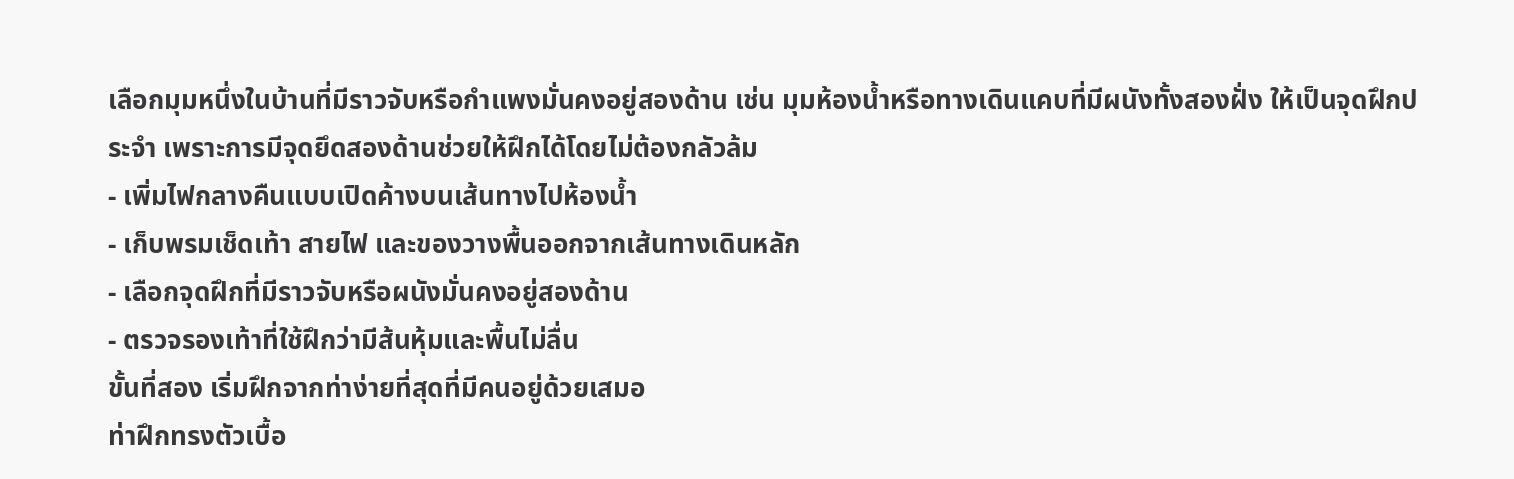เลือกมุมหนึ่งในบ้านที่มีราวจับหรือกำแพงมั่นคงอยู่สองด้าน เช่น มุมห้องน้ำหรือทางเดินแคบที่มีผนังทั้งสองฝั่ง ให้เป็นจุดฝึกประจำ เพราะการมีจุดยึดสองด้านช่วยให้ฝึกได้โดยไม่ต้องกลัวล้ม
- เพิ่มไฟกลางคืนแบบเปิดค้างบนเส้นทางไปห้องน้ำ
- เก็บพรมเช็ดเท้า สายไฟ และของวางพื้นออกจากเส้นทางเดินหลัก
- เลือกจุดฝึกที่มีราวจับหรือผนังมั่นคงอยู่สองด้าน
- ตรวจรองเท้าที่ใช้ฝึกว่ามีส้นหุ้มและพื้นไม่ลื่น
ขั้นที่สอง เริ่มฝึกจากท่าง่ายที่สุดที่มีคนอยู่ด้วยเสมอ
ท่าฝึกทรงตัวเบื้อ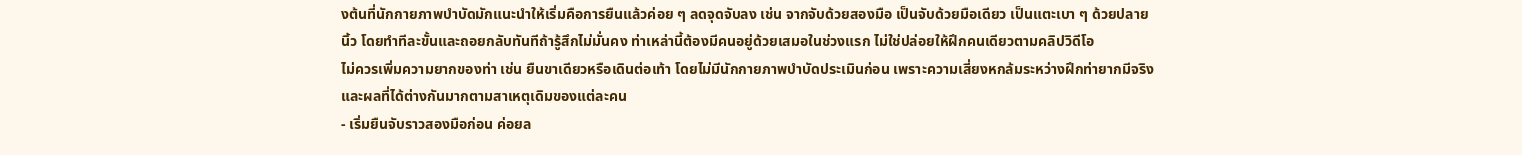งต้นที่นักกายภาพบำบัดมักแนะนำให้เริ่มคือการยืนแล้วค่อย ๆ ลดจุดจับลง เช่น จากจับด้วยสองมือ เป็นจับด้วยมือเดียว เป็นแตะเบา ๆ ด้วยปลายนิ้ว โดยทำทีละขั้นและถอยกลับทันทีถ้ารู้สึกไม่มั่นคง ท่าเหล่านี้ต้องมีคนอยู่ด้วยเสมอในช่วงแรก ไม่ใช่ปล่อยให้ฝึกคนเดียวตามคลิปวิดีโอ
ไม่ควรเพิ่มความยากของท่า เช่น ยืนขาเดียวหรือเดินต่อเท้า โดยไม่มีนักกายภาพบำบัดประเมินก่อน เพราะความเสี่ยงหกล้มระหว่างฝึกท่ายากมีจริง และผลที่ได้ต่างกันมากตามสาเหตุเดิมของแต่ละคน
- เริ่มยืนจับราวสองมือก่อน ค่อยล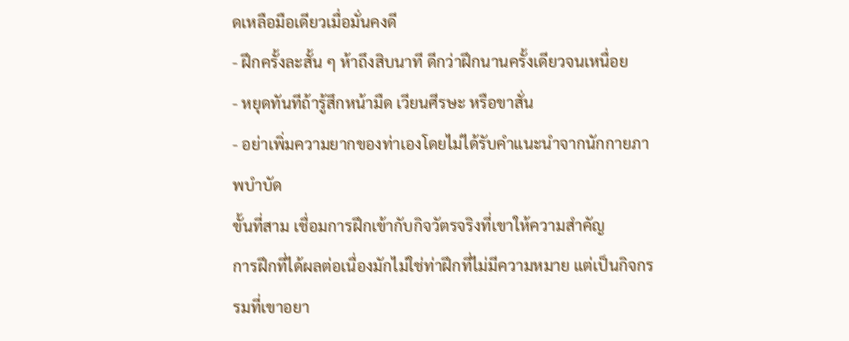ดเหลือมือเดียวเมื่อมั่นคงดี
- ฝึกครั้งละสั้น ๆ ห้าถึงสิบนาที ดีกว่าฝึกนานครั้งเดียวจนเหนื่อย
- หยุดทันทีถ้ารู้สึกหน้ามืด เวียนศีรษะ หรือขาสั่น
- อย่าเพิ่มความยากของท่าเองโดยไม่ได้รับคำแนะนำจากนักกายภาพบำบัด
ขั้นที่สาม เชื่อมการฝึกเข้ากับกิจวัตรจริงที่เขาให้ความสำคัญ
การฝึกที่ได้ผลต่อเนื่องมักไม่ใช่ท่าฝึกที่ไม่มีความหมาย แต่เป็นกิจกรรมที่เขาอยา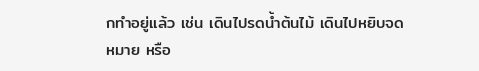กทำอยู่แล้ว เช่น เดินไปรดน้ำต้นไม้ เดินไปหยิบจดหมาย หรือ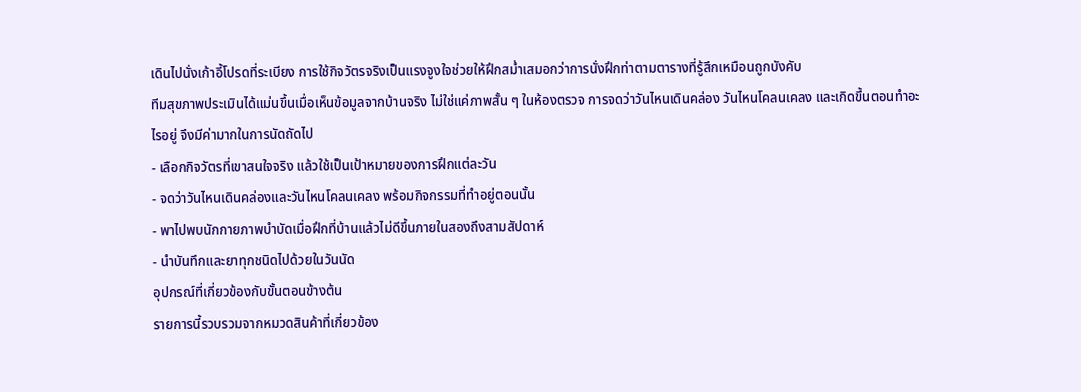เดินไปนั่งเก้าอี้โปรดที่ระเบียง การใช้กิจวัตรจริงเป็นแรงจูงใจช่วยให้ฝึกสม่ำเสมอกว่าการนั่งฝึกท่าตามตารางที่รู้สึกเหมือนถูกบังคับ
ทีมสุขภาพประเมินได้แม่นขึ้นเมื่อเห็นข้อมูลจากบ้านจริง ไม่ใช่แค่ภาพสั้น ๆ ในห้องตรวจ การจดว่าวันไหนเดินคล่อง วันไหนโคลนเคลง และเกิดขึ้นตอนทำอะไรอยู่ จึงมีค่ามากในการนัดถัดไป
- เลือกกิจวัตรที่เขาสนใจจริง แล้วใช้เป็นเป้าหมายของการฝึกแต่ละวัน
- จดว่าวันไหนเดินคล่องและวันไหนโคลนเคลง พร้อมกิจกรรมที่ทำอยู่ตอนนั้น
- พาไปพบนักกายภาพบำบัดเมื่อฝึกที่บ้านแล้วไม่ดีขึ้นภายในสองถึงสามสัปดาห์
- นำบันทึกและยาทุกชนิดไปด้วยในวันนัด
อุปกรณ์ที่เกี่ยวข้องกับขั้นตอนข้างต้น
รายการนี้รวบรวมจากหมวดสินค้าที่เกี่ยวข้อง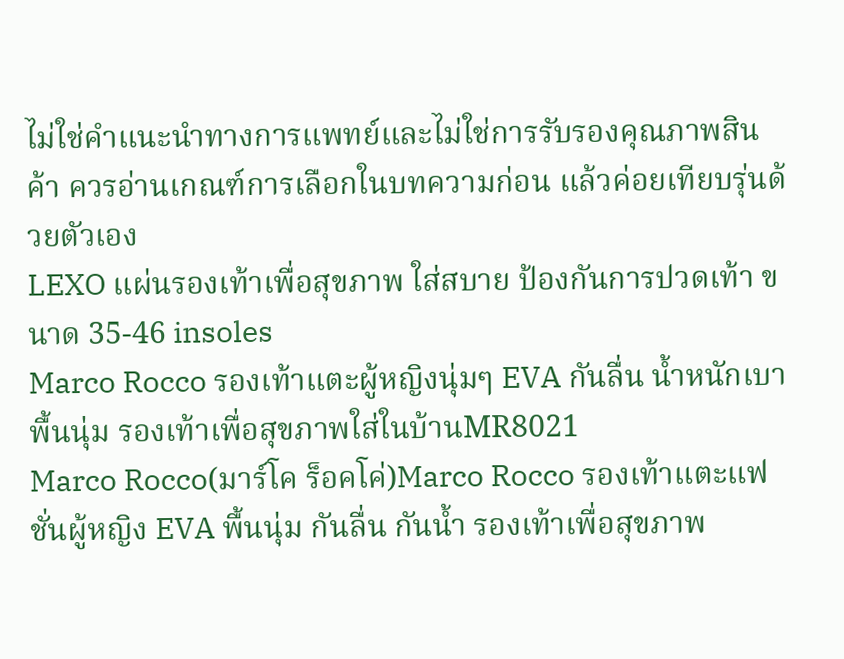ไม่ใช่คำแนะนำทางการแพทย์และไม่ใช่การรับรองคุณภาพสินค้า ควรอ่านเกณฑ์การเลือกในบทความก่อน แล้วค่อยเทียบรุ่นด้วยตัวเอง
LEXO แผ่นรองเท้าเพื่อสุขภาพ ใส่สบาย ป้องกันการปวดเท้า ขนาด 35-46 insoles
Marco Rocco รองเท้าแตะผู้หญิงนุ่มๆ EVA กันลื่น น้ำหนักเบา พื้นนุ่ม รองเท้าเพื่อสุขภาพใส่ในบ้านMR8021
Marco Rocco(มาร์โค ร็อคโค่)Marco Rocco รองเท้าแตะแฟชั่นผู้หญิง EVA พื้นนุ่ม กันลื่น กันน้ำ รองเท้าเพื่อสุขภาพ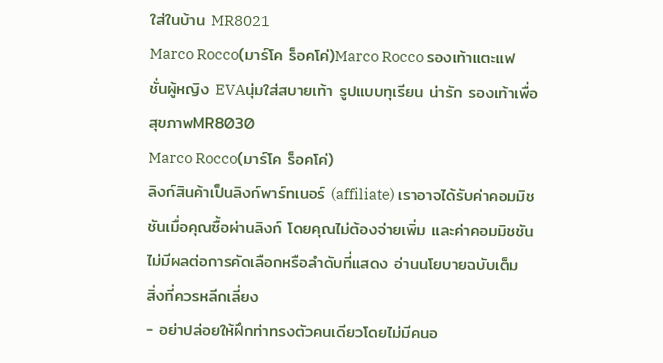ใส่ในบ้าน MR8021
Marco Rocco(มาร์โค ร็อคโค่)Marco Rocco รองเท้าแตะแฟชั่นผู้หญิง EVAนุ่มใส่สบายเท้า รูปแบบทุเรียน น่ารัก รองเท้าเพื่อสุขภาพMR8030
Marco Rocco(มาร์โค ร็อคโค่)
ลิงก์สินค้าเป็นลิงก์พาร์ทเนอร์ (affiliate) เราอาจได้รับค่าคอมมิชชันเมื่อคุณซื้อผ่านลิงก์ โดยคุณไม่ต้องจ่ายเพิ่ม และค่าคอมมิชชันไม่มีผลต่อการคัดเลือกหรือลำดับที่แสดง อ่านนโยบายฉบับเต็ม
สิ่งที่ควรหลีกเลี่ยง
- อย่าปล่อยให้ฝึกท่าทรงตัวคนเดียวโดยไม่มีคนอ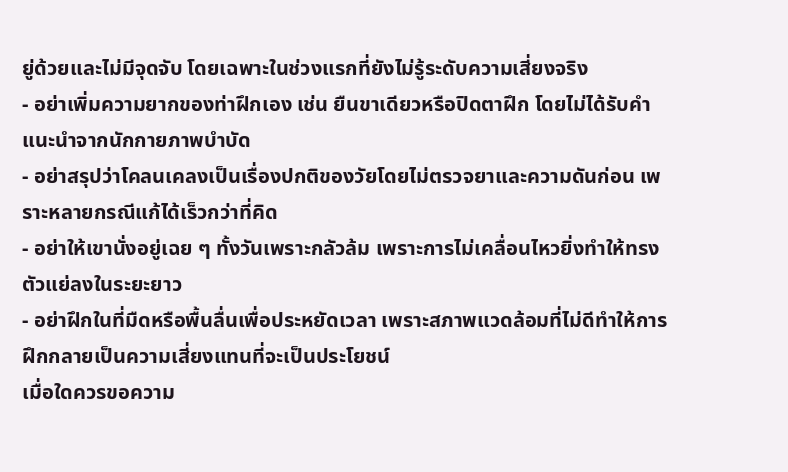ยู่ด้วยและไม่มีจุดจับ โดยเฉพาะในช่วงแรกที่ยังไม่รู้ระดับความเสี่ยงจริง
- อย่าเพิ่มความยากของท่าฝึกเอง เช่น ยืนขาเดียวหรือปิดตาฝึก โดยไม่ได้รับคำแนะนำจากนักกายภาพบำบัด
- อย่าสรุปว่าโคลนเคลงเป็นเรื่องปกติของวัยโดยไม่ตรวจยาและความดันก่อน เพราะหลายกรณีแก้ได้เร็วกว่าที่คิด
- อย่าให้เขานั่งอยู่เฉย ๆ ทั้งวันเพราะกลัวล้ม เพราะการไม่เคลื่อนไหวยิ่งทำให้ทรงตัวแย่ลงในระยะยาว
- อย่าฝึกในที่มืดหรือพื้นลื่นเพื่อประหยัดเวลา เพราะสภาพแวดล้อมที่ไม่ดีทำให้การฝึกกลายเป็นความเสี่ยงแทนที่จะเป็นประโยชน์
เมื่อใดควรขอความ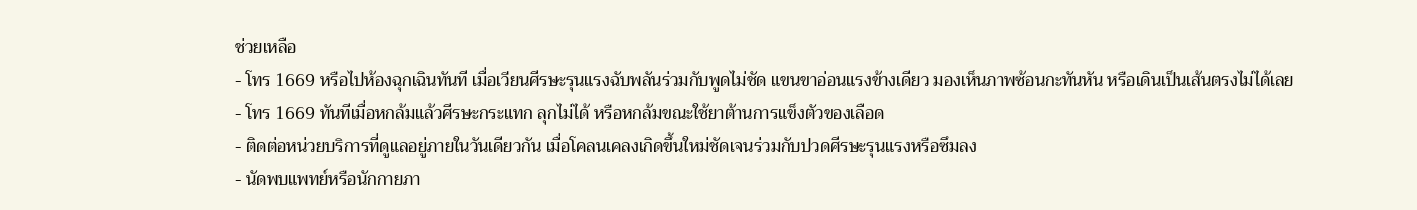ช่วยเหลือ
- โทร 1669 หรือไปห้องฉุกเฉินทันที เมื่อเวียนศีรษะรุนแรงฉับพลันร่วมกับพูดไม่ชัด แขนขาอ่อนแรงข้างเดียว มองเห็นภาพซ้อนกะทันหัน หรือเดินเป็นเส้นตรงไม่ได้เลย
- โทร 1669 ทันทีเมื่อหกล้มแล้วศีรษะกระแทก ลุกไม่ได้ หรือหกล้มขณะใช้ยาต้านการแข็งตัวของเลือด
- ติดต่อหน่วยบริการที่ดูแลอยู่ภายในวันเดียวกัน เมื่อโคลนเคลงเกิดขึ้นใหม่ชัดเจนร่วมกับปวดศีรษะรุนแรงหรือซึมลง
- นัดพบแพทย์หรือนักกายภา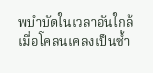พบำบัดในเวลาอันใกล้ เมื่อโคลนเคลงเป็นซ้ำ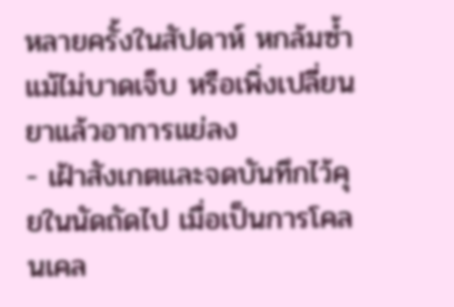หลายครั้งในสัปดาห์ หกล้มซ้ำแม้ไม่บาดเจ็บ หรือเพิ่งเปลี่ยนยาแล้วอาการแย่ลง
- เฝ้าสังเกตและจดบันทึกไว้คุยในนัดถัดไป เมื่อเป็นการโคลนเคล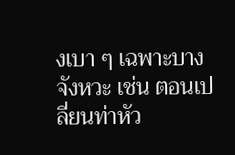งเบา ๆ เฉพาะบางจังหวะ เช่น ตอนเปลี่ยนท่าหัว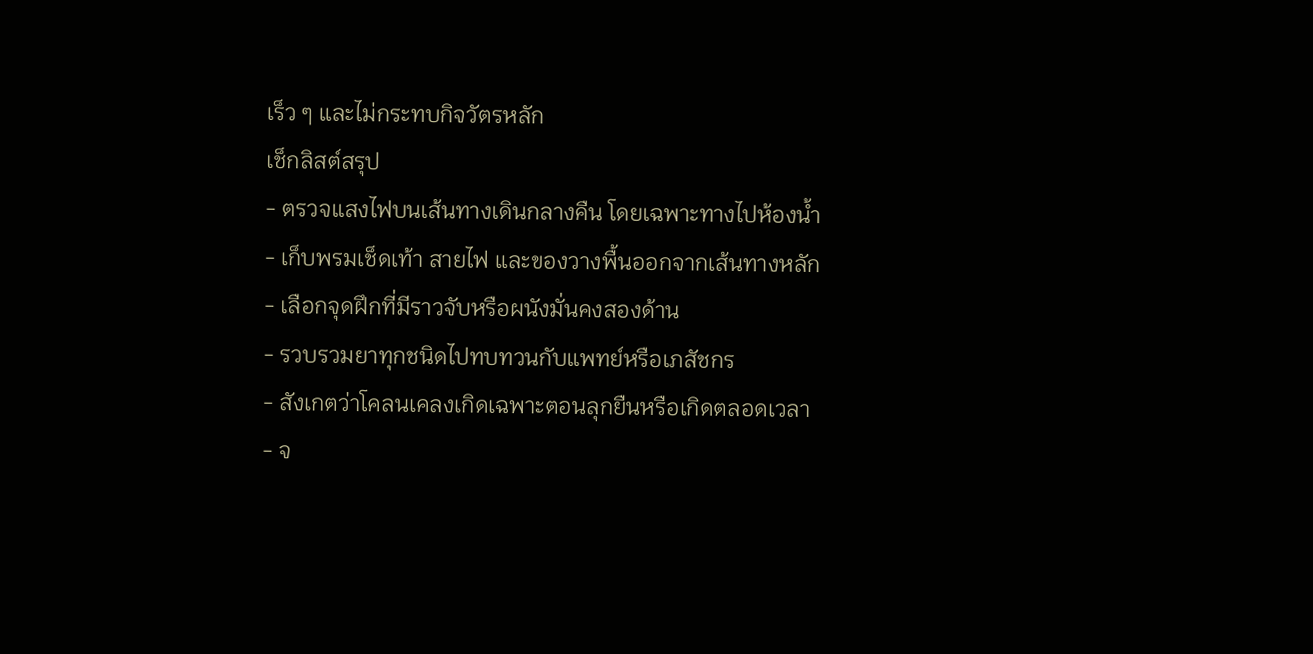เร็ว ๆ และไม่กระทบกิจวัตรหลัก
เช็กลิสต์สรุป
- ตรวจแสงไฟบนเส้นทางเดินกลางคืน โดยเฉพาะทางไปห้องน้ำ
- เก็บพรมเช็ดเท้า สายไฟ และของวางพื้นออกจากเส้นทางหลัก
- เลือกจุดฝึกที่มีราวจับหรือผนังมั่นคงสองด้าน
- รวบรวมยาทุกชนิดไปทบทวนกับแพทย์หรือเภสัชกร
- สังเกตว่าโคลนเคลงเกิดเฉพาะตอนลุกยืนหรือเกิดตลอดเวลา
- จ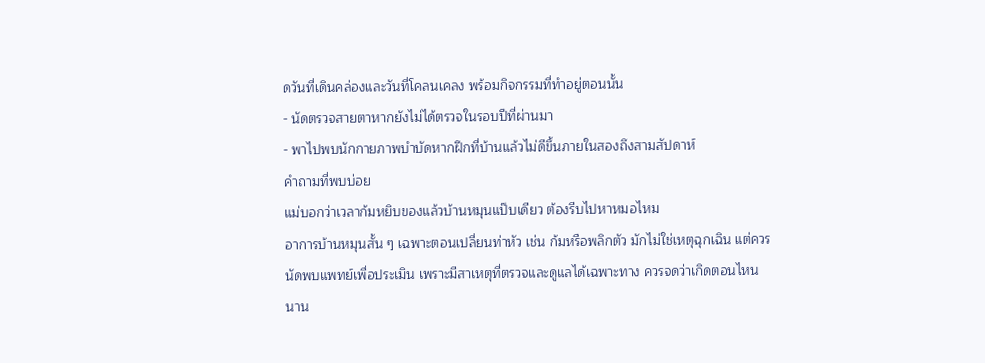ดวันที่เดินคล่องและวันที่โคลนเคลง พร้อมกิจกรรมที่ทำอยู่ตอนนั้น
- นัดตรวจสายตาหากยังไม่ได้ตรวจในรอบปีที่ผ่านมา
- พาไปพบนักกายภาพบำบัดหากฝึกที่บ้านแล้วไม่ดีขึ้นภายในสองถึงสามสัปดาห์
คำถามที่พบบ่อย
แม่บอกว่าเวลาก้มหยิบของแล้วบ้านหมุนแป๊บเดียว ต้องรีบไปหาหมอไหม
อาการบ้านหมุนสั้น ๆ เฉพาะตอนเปลี่ยนท่าหัว เช่น ก้มหรือพลิกตัว มักไม่ใช่เหตุฉุกเฉิน แต่ควรนัดพบแพทย์เพื่อประเมิน เพราะมีสาเหตุที่ตรวจและดูแลได้เฉพาะทาง ควรจดว่าเกิดตอนไหน นาน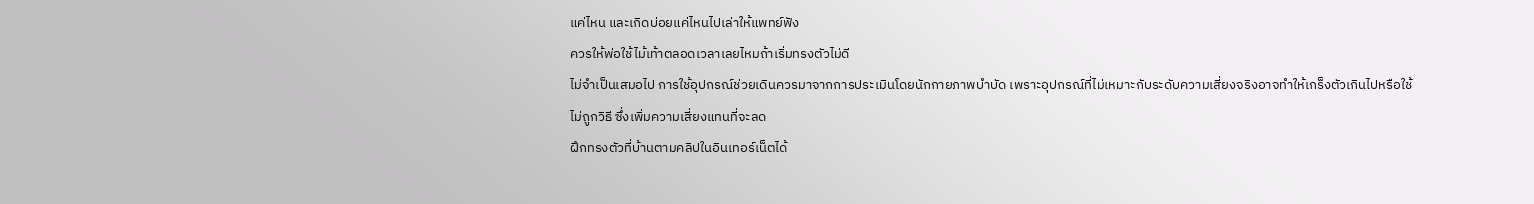แค่ไหน และเกิดบ่อยแค่ไหนไปเล่าให้แพทย์ฟัง
ควรให้พ่อใช้ไม้เท้าตลอดเวลาเลยไหมถ้าเริ่มทรงตัวไม่ดี
ไม่จำเป็นเสมอไป การใช้อุปกรณ์ช่วยเดินควรมาจากการประเมินโดยนักกายภาพบำบัด เพราะอุปกรณ์ที่ไม่เหมาะกับระดับความเสี่ยงจริงอาจทำให้เกร็งตัวเกินไปหรือใช้ไม่ถูกวิธี ซึ่งเพิ่มความเสี่ยงแทนที่จะลด
ฝึกทรงตัวที่บ้านตามคลิปในอินเทอร์เน็ตได้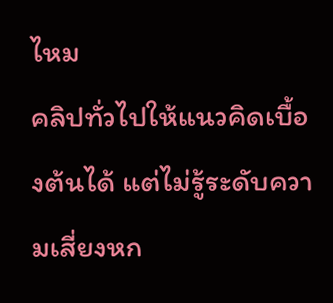ไหม
คลิปทั่วไปให้แนวคิดเบื้องต้นได้ แต่ไม่รู้ระดับความเสี่ยงหก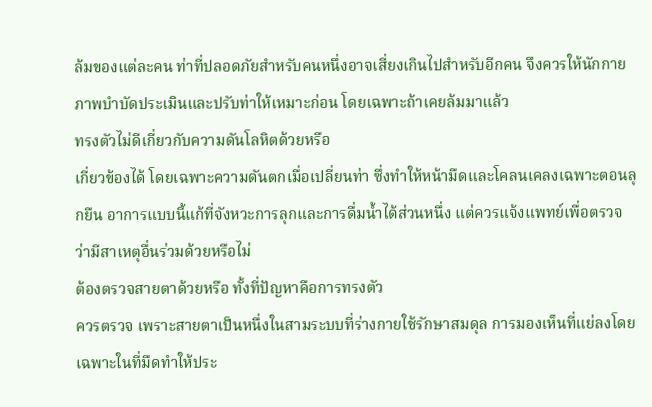ล้มของแต่ละคน ท่าที่ปลอดภัยสำหรับคนหนึ่งอาจเสี่ยงเกินไปสำหรับอีกคน จึงควรให้นักกายภาพบำบัดประเมินและปรับท่าให้เหมาะก่อน โดยเฉพาะถ้าเคยล้มมาแล้ว
ทรงตัวไม่ดีเกี่ยวกับความดันโลหิตด้วยหรือ
เกี่ยวข้องได้ โดยเฉพาะความดันตกเมื่อเปลี่ยนท่า ซึ่งทำให้หน้ามืดและโคลนเคลงเฉพาะตอนลุกยืน อาการแบบนี้แก้ที่จังหวะการลุกและการดื่มน้ำได้ส่วนหนึ่ง แต่ควรแจ้งแพทย์เพื่อตรวจว่ามีสาเหตุอื่นร่วมด้วยหรือไม่
ต้องตรวจสายตาด้วยหรือ ทั้งที่ปัญหาคือการทรงตัว
ควรตรวจ เพราะสายตาเป็นหนึ่งในสามระบบที่ร่างกายใช้รักษาสมดุล การมองเห็นที่แย่ลงโดยเฉพาะในที่มืดทำให้ประ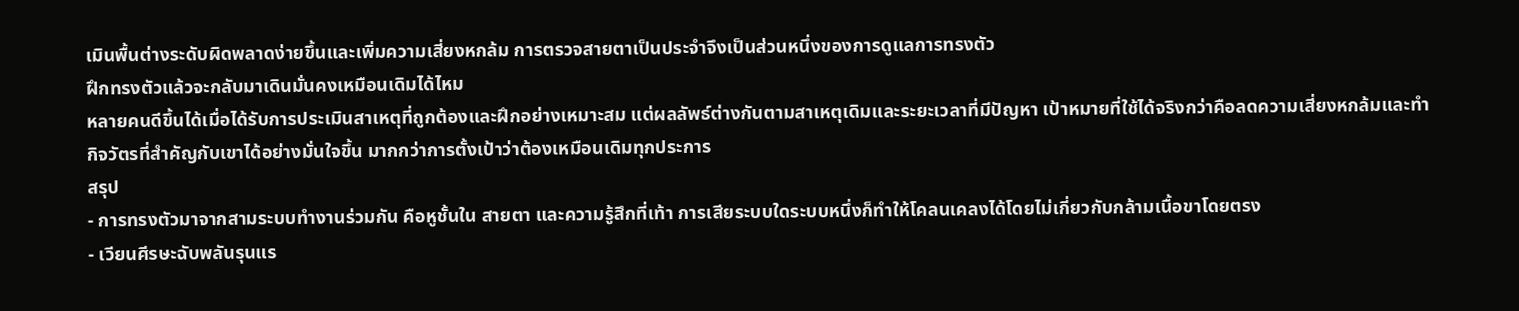เมินพื้นต่างระดับผิดพลาดง่ายขึ้นและเพิ่มความเสี่ยงหกล้ม การตรวจสายตาเป็นประจำจึงเป็นส่วนหนึ่งของการดูแลการทรงตัว
ฝึกทรงตัวแล้วจะกลับมาเดินมั่นคงเหมือนเดิมได้ไหม
หลายคนดีขึ้นได้เมื่อได้รับการประเมินสาเหตุที่ถูกต้องและฝึกอย่างเหมาะสม แต่ผลลัพธ์ต่างกันตามสาเหตุเดิมและระยะเวลาที่มีปัญหา เป้าหมายที่ใช้ได้จริงกว่าคือลดความเสี่ยงหกล้มและทำกิจวัตรที่สำคัญกับเขาได้อย่างมั่นใจขึ้น มากกว่าการตั้งเป้าว่าต้องเหมือนเดิมทุกประการ
สรุป
- การทรงตัวมาจากสามระบบทำงานร่วมกัน คือหูชั้นใน สายตา และความรู้สึกที่เท้า การเสียระบบใดระบบหนึ่งก็ทำให้โคลนเคลงได้โดยไม่เกี่ยวกับกล้ามเนื้อขาโดยตรง
- เวียนศีรษะฉับพลันรุนแร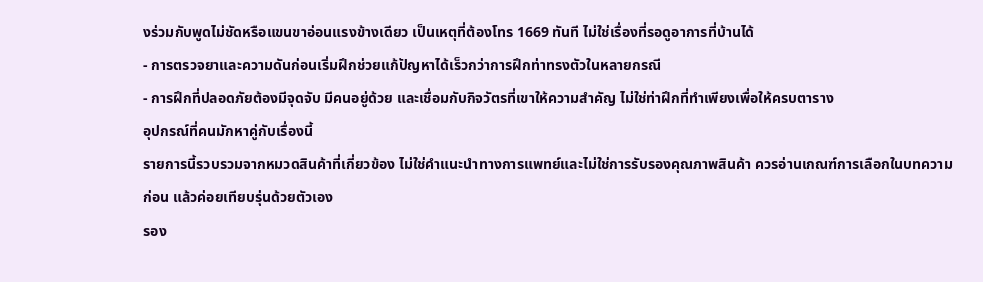งร่วมกับพูดไม่ชัดหรือแขนขาอ่อนแรงข้างเดียว เป็นเหตุที่ต้องโทร 1669 ทันที ไม่ใช่เรื่องที่รอดูอาการที่บ้านได้
- การตรวจยาและความดันก่อนเริ่มฝึกช่วยแก้ปัญหาได้เร็วกว่าการฝึกท่าทรงตัวในหลายกรณี
- การฝึกที่ปลอดภัยต้องมีจุดจับ มีคนอยู่ด้วย และเชื่อมกับกิจวัตรที่เขาให้ความสำคัญ ไม่ใช่ท่าฝึกที่ทำเพียงเพื่อให้ครบตาราง
อุปกรณ์ที่คนมักหาคู่กับเรื่องนี้
รายการนี้รวบรวมจากหมวดสินค้าที่เกี่ยวข้อง ไม่ใช่คำแนะนำทางการแพทย์และไม่ใช่การรับรองคุณภาพสินค้า ควรอ่านเกณฑ์การเลือกในบทความก่อน แล้วค่อยเทียบรุ่นด้วยตัวเอง
รอง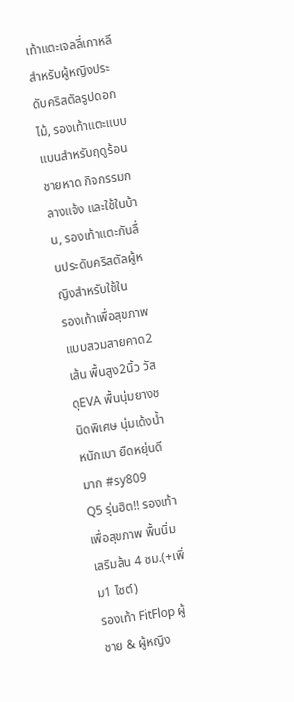เท้าแตะเจลลี่เกาหลีสำหรับผู้หญิงประดับคริสตัลรูปดอกไม้, รองเท้าแตะแบบแบนสำหรับฤดูร้อน ชายหาด กิจกรรมกลางแจ้ง และใช้ในบ้าน, รองเท้าแตะกันลื่นประดับคริสตัลผู้หญิงสำหรับใช้ใน
รองเท้าเพื่อสุขภาพ แบบสวมสายคาด2เส้น พื้นสูง2นิ้ว วัสดุEVA พื้นนุ่มยางชนิดพิเศษ นุ่มเด้งน้ำหนักเบา ยืดหยุ่นดีมาก #sy809
Q5 รุ่นฮิต!! รองเท้าเพื่อสุขภาพ พื้นนิ่ม เสริมส้น 4 ซม.(+เพิ่ม1 ไซต์)
รองเท้า FitFlop ผู้ชาย & ผู้หญิง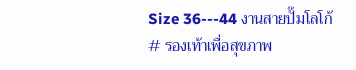Size 36---44 งานสายปั๊มโลโก้ # รองเท้าเพื่อสุขภาพ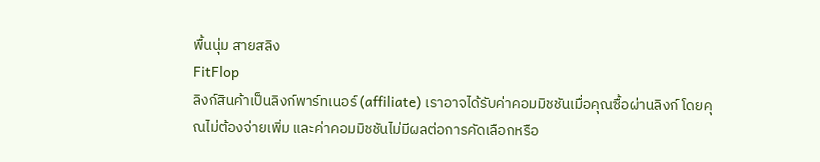พื้นนุ่ม สายสลิง
FitFlop
ลิงก์สินค้าเป็นลิงก์พาร์ทเนอร์ (affiliate) เราอาจได้รับค่าคอมมิชชันเมื่อคุณซื้อผ่านลิงก์ โดยคุณไม่ต้องจ่ายเพิ่ม และค่าคอมมิชชันไม่มีผลต่อการคัดเลือกหรือ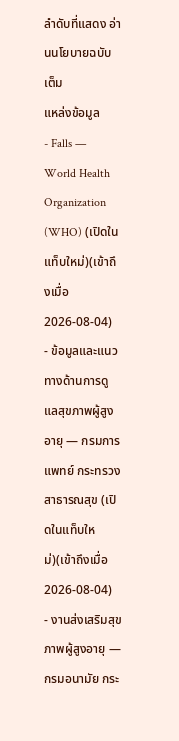ลำดับที่แสดง อ่านนโยบายฉบับเต็ม
แหล่งข้อมูล
- Falls — World Health Organization (WHO) (เปิดในแท็บใหม่)(เข้าถึงเมื่อ 2026-08-04)
- ข้อมูลและแนวทางด้านการดูแลสุขภาพผู้สูงอายุ — กรมการแพทย์ กระทรวงสาธารณสุข (เปิดในแท็บใหม่)(เข้าถึงเมื่อ 2026-08-04)
- งานส่งเสริมสุขภาพผู้สูงอายุ — กรมอนามัย กระ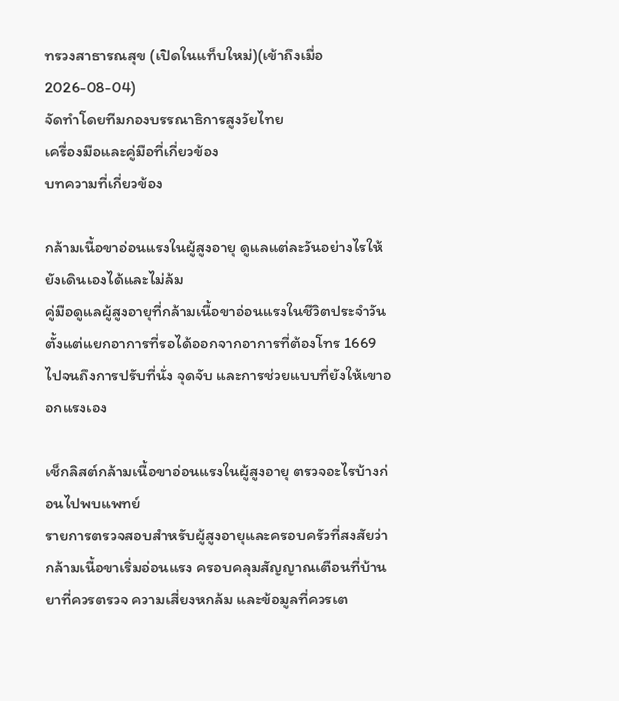ทรวงสาธารณสุข (เปิดในแท็บใหม่)(เข้าถึงเมื่อ 2026-08-04)
จัดทำโดยทีมกองบรรณาธิการสูงวัยไทย
เครื่องมือและคู่มือที่เกี่ยวข้อง
บทความที่เกี่ยวข้อง

กล้ามเนื้อขาอ่อนแรงในผู้สูงอายุ ดูแลแต่ละวันอย่างไรให้ยังเดินเองได้และไม่ล้ม
คู่มือดูแลผู้สูงอายุที่กล้ามเนื้อขาอ่อนแรงในชีวิตประจำวัน ตั้งแต่แยกอาการที่รอได้ออกจากอาการที่ต้องโทร 1669 ไปจนถึงการปรับที่นั่ง จุดจับ และการช่วยแบบที่ยังให้เขาออกแรงเอง

เช็กลิสต์กล้ามเนื้อขาอ่อนแรงในผู้สูงอายุ ตรวจอะไรบ้างก่อนไปพบแพทย์
รายการตรวจสอบสำหรับผู้สูงอายุและครอบครัวที่สงสัยว่ากล้ามเนื้อขาเริ่มอ่อนแรง ครอบคลุมสัญญาณเตือนที่บ้าน ยาที่ควรตรวจ ความเสี่ยงหกล้ม และข้อมูลที่ควรเต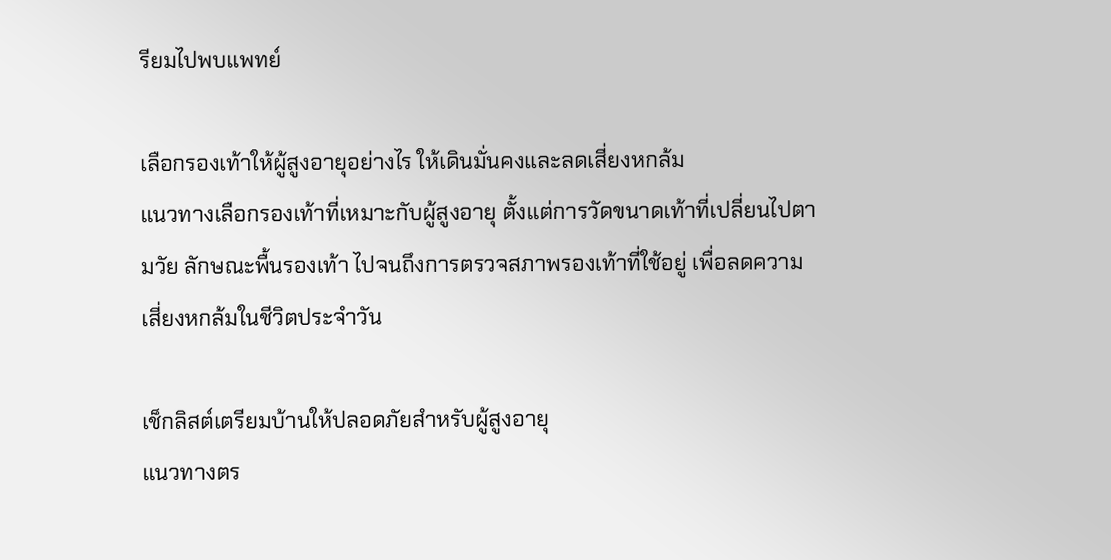รียมไปพบแพทย์

เลือกรองเท้าให้ผู้สูงอายุอย่างไร ให้เดินมั่นคงและลดเสี่ยงหกล้ม
แนวทางเลือกรองเท้าที่เหมาะกับผู้สูงอายุ ตั้งแต่การวัดขนาดเท้าที่เปลี่ยนไปตามวัย ลักษณะพื้นรองเท้า ไปจนถึงการตรวจสภาพรองเท้าที่ใช้อยู่ เพื่อลดความเสี่ยงหกล้มในชีวิตประจำวัน

เช็กลิสต์เตรียมบ้านให้ปลอดภัยสำหรับผู้สูงอายุ
แนวทางตร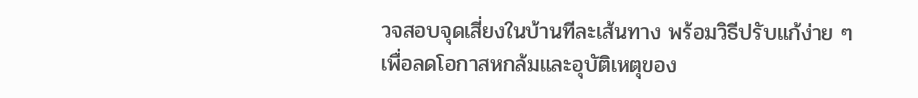วจสอบจุดเสี่ยงในบ้านทีละเส้นทาง พร้อมวิธีปรับแก้ง่าย ๆ เพื่อลดโอกาสหกล้มและอุบัติเหตุของ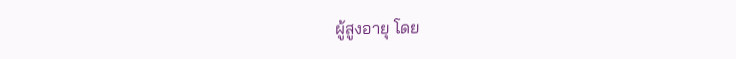ผู้สูงอายุ โดย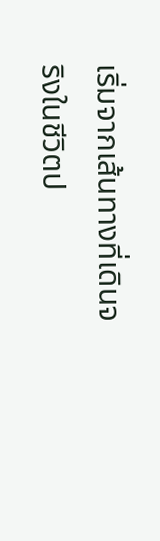เริ่มจากเส้นทางที่เดินจริงในชีวิตป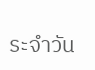ระจำวัน